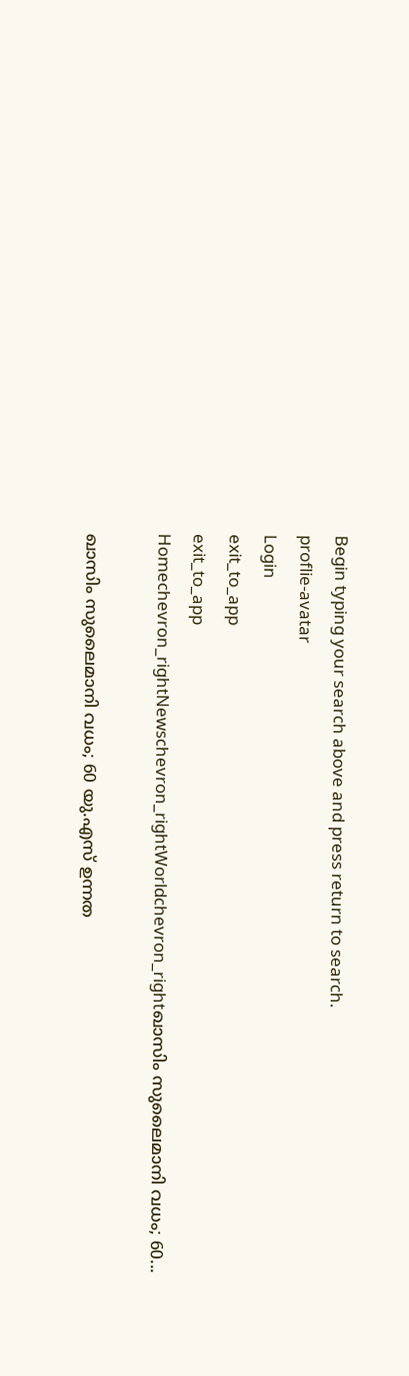Begin typing your search above and press return to search.
proflie-avatar
Login
exit_to_app
exit_to_app
Homechevron_rightNewschevron_rightWorldchevron_rightഖാസിം സുലൈമാനി വധം; 60...

ഖാസിം സുലൈമാനി വധം; 60 യു.എസ് ഉന്നത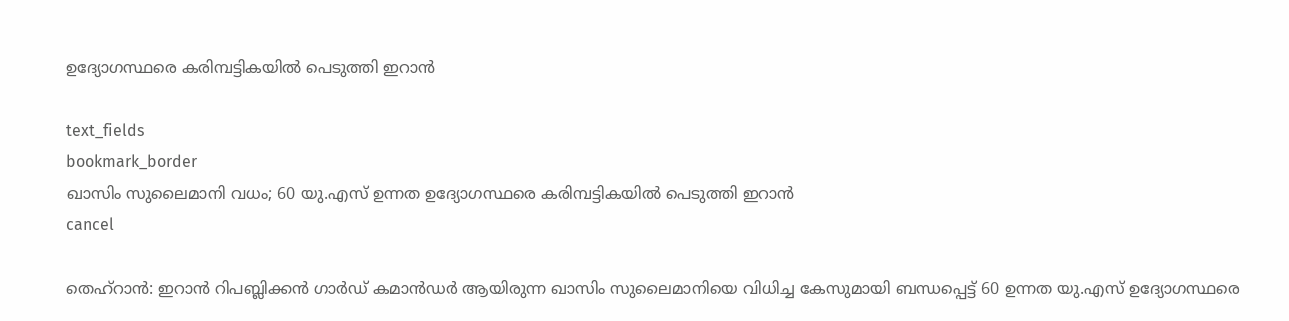ഉദ്യോഗസ്ഥരെ കരിമ്പട്ടികയിൽ പെടുത്തി ഇറാൻ

text_fields
bookmark_border
ഖാസിം സുലൈമാനി വധം; 60 യു.എസ് ഉന്നത ഉദ്യോഗസ്ഥരെ കരിമ്പട്ടികയിൽ പെടുത്തി ഇറാൻ
cancel

തെഹ്റാൻ: ഇറാൻ റിപബ്ലിക്കൻ ഗാർഡ് കമാൻഡർ ആയിരുന്ന ഖാസിം സുലൈമാനിയെ വിധിച്ച കേസുമായി ബന്ധപ്പെട്ട് 60 ഉന്നത യു.എസ് ഉദ്യോഗസ്ഥരെ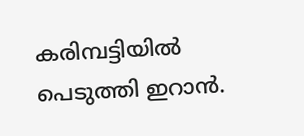കരിമ്പട്ടിയിൽ പെടുത്തി ഇറാൻ.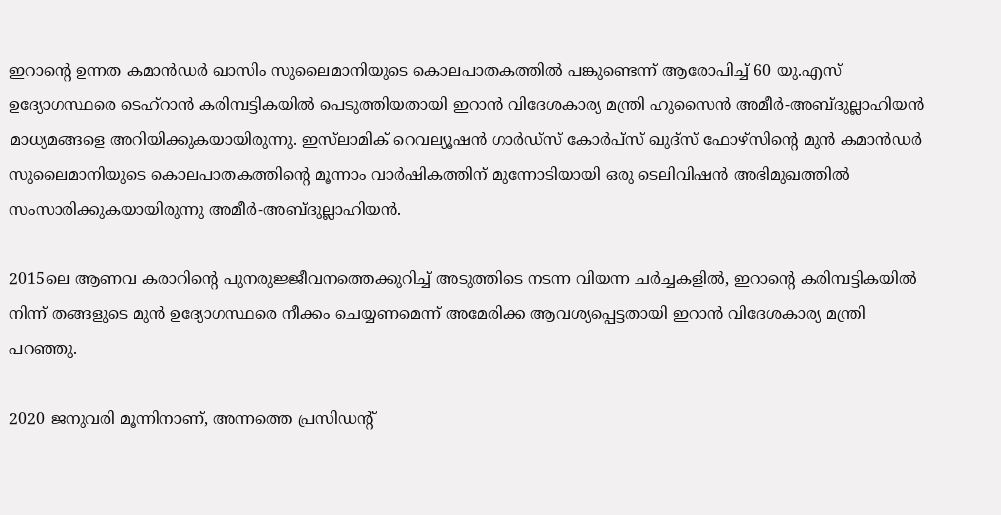ഇറാന്റെ ഉന്നത കമാൻഡർ ഖാസിം സുലൈമാനിയുടെ കൊലപാതകത്തിൽ പങ്കുണ്ടെന്ന് ആരോപിച്ച് 60 യു.എസ് ഉദ്യോഗസ്ഥരെ ടെഹ്‌റാൻ കരിമ്പട്ടികയിൽ പെടുത്തിയതായി ഇറാൻ വിദേശകാര്യ മന്ത്രി ഹുസൈൻ അമീർ-അബ്ദുല്ലാഹിയൻ മാധ്യമങ്ങളെ അറിയിക്കുകയായിരുന്നു. ഇസ്‌ലാമിക് റെവല്യൂഷൻ ഗാർഡ്‌സ് കോർപ്‌സ് ഖുദ്‌സ് ഫോഴ്‌സിന്റെ മുൻ കമാൻഡർ സുലൈമാനിയുടെ കൊലപാതകത്തിന്റെ മൂന്നാം വാർഷികത്തിന് മുന്നോടിയായി ഒരു ടെലിവിഷൻ അഭിമുഖത്തിൽ സംസാരിക്കുകയായിരുന്നു അമീർ-അബ്ദുല്ലാഹിയൻ.

2015ലെ ആണവ കരാറിന്റെ പുനരുജ്ജീവനത്തെക്കുറിച്ച് അടുത്തിടെ നടന്ന വിയന്ന ചർച്ചകളിൽ, ഇറാന്റെ കരിമ്പട്ടികയിൽ നിന്ന് തങ്ങളുടെ മുൻ ഉദ്യോഗസ്ഥരെ നീക്കം ചെയ്യണമെന്ന് അമേരിക്ക ആവശ്യപ്പെട്ടതായി ഇറാൻ വിദേശകാര്യ മന്ത്രി പറഞ്ഞു.

2020 ജനുവരി മൂന്നിനാണ്, അന്നത്തെ പ്രസിഡന്റ്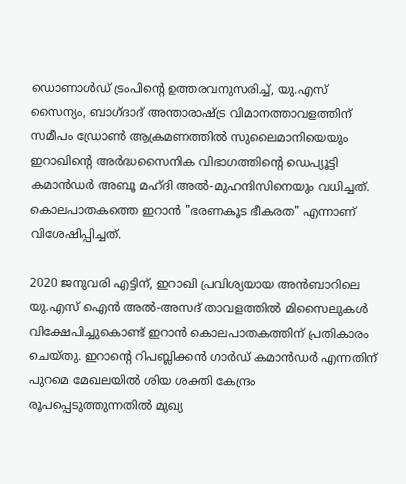ഡൊണാൾഡ് ട്രംപിന്റെ ഉത്തരവനുസരിച്ച്, യു.എസ് സൈന്യം, ബാഗ്ദാദ് അന്താരാഷ്ട്ര വിമാനത്താവളത്തിന് സമീപം ഡ്രോൺ ആക്രമണത്തിൽ സുലൈമാനിയെയും ഇറാഖിന്റെ അർദ്ധസൈനിക വിഭാഗത്തിന്റെ ഡെപ്യൂട്ടി കമാൻഡർ അബൂ മഹ്ദി അൽ-മുഹന്ദിസിനെയും വധിച്ചത്. കൊലപാതകത്തെ ഇറാൻ "ഭരണകൂട ഭീകരത" എന്നാണ് വിശേഷിപ്പിച്ചത്.

2020 ജനുവരി എട്ടിന്, ഇറാഖി പ്രവിശ്യയായ അൻബാറിലെ യു.എസ് ഐൻ അൽ-അസദ് താവളത്തിൽ മിസൈലുകൾ വിക്ഷേപിച്ചുകൊണ്ട് ഇറാൻ കൊലപാതകത്തിന് പ്രതികാരം ചെയ്തു. ഇറാന്‍റെ റിപബ്ലിക്കൻ ഗാർഡ് കമാൻഡർ എന്നതിന് പുറമെ മേഖലയിൽ ശിയ ശക്തി കേന്ദ്രം രൂപപ്പെടുത്തുന്നതിൽ മുഖ്യ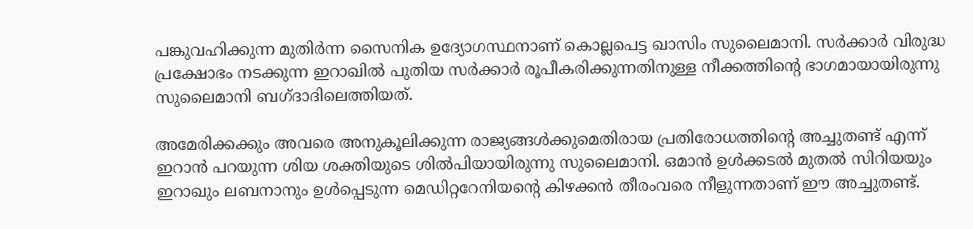പങ്കുവഹിക്കുന്ന മുതിർന്ന സൈനിക ഉദ്യോഗസ്ഥനാണ് കൊല്ലപെട്ട ഖാസിം സുലൈമാനി. സർക്കാർ വിരുദ്ധ പ്രക്ഷോഭം നടക്കുന്ന ഇറാഖിൽ പുതിയ സർക്കാർ രൂപീകരിക്കുന്നതിനുള്ള നീക്കത്തിന്‍റെ ഭാഗമായായിരുന്നു സുലൈമാനി ബഗ്ദാദിലെത്തിയത്.

അമേരിക്കക്കും അവരെ അനുകൂലിക്കുന്ന രാജ്യങ്ങൾക്കുമെതിരായ പ്രതിരോധത്തിന്‍റെ അച്ചുതണ്ട് എന്ന് ഇറാൻ പറയുന്ന ശിയ ശക്തിയുടെ ശിൽപിയായിരുന്നു സുലൈമാനി. ഒമാൻ ഉൾക്കടൽ മുതൽ സിറിയയും ഇറാഖും ലബനാനും ഉൾപ്പെടുന്ന മെഡിറ്ററേനിയന്‍റെ കിഴക്കൻ തീരംവരെ നീളുന്നതാണ് ഈ അച്ചുതണ്ട്.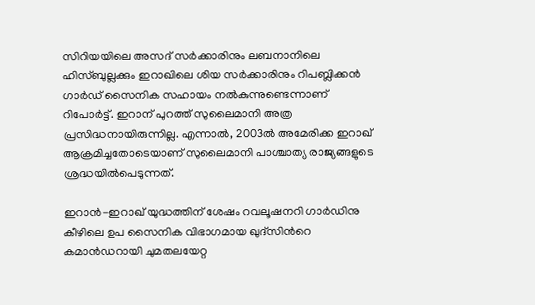സിറിയയിലെ അസദ് സർക്കാരിനും ലബനാനിലെ ഹിസ്ബുല്ലക്കും ഇറാഖിലെ ശിയ സർക്കാരിനും റിപബ്ലിക്കൻ ഗാർഡ് സൈനിക സഹായം നൽകുന്നുണ്ടെന്നാണ് റിപോർട്ട്. ഇറാന് പുറത്ത് സുലൈമാനി അത്ര പ്രസിദ്ധനായിരുന്നില്ല. എന്നാൽ, 2003ൽ അമേരിക്ക ഇറാഖ് ആക്രമിച്ചതോടെയാണ് സുലൈമാനി പാശ്ചാത്യ രാജ്യങ്ങളുടെ ശ്രദ്ധയിൽപെടുന്നത്.

ഇറാൻ-ഇറാഖ് യുദ്ധത്തിന് ശേഷം റവലൂഷനറി ഗാർഡിനു കീഴിലെ ഉപ സൈനിക വിഭാഗമായ ഖുദ്സിന്‍റെ കമാൻഡറായി ചുമതലയേറ്റ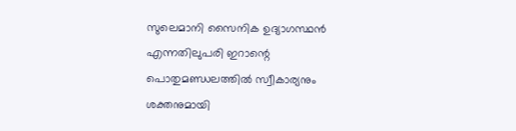സുലെമാനി സൈനിക ഉദ്യാഗസ്ഥൻ എന്നതിലുപരി ഇറാന്റെ പൊതുമണ്ഡലത്തിൽ സ്വീകാര്യനും ശക്തനുമായി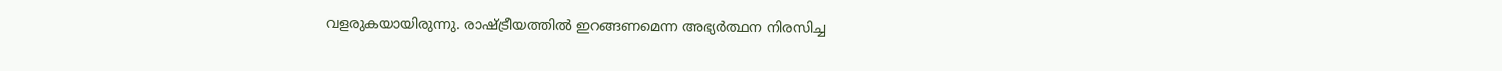വളരുകയായിരുന്നു. രാഷ്ട്രീയത്തിൽ ഇറങ്ങണമെന്ന അഭ്യർത്ഥന നിരസിച്ച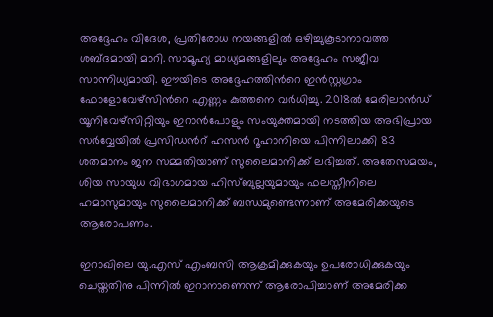അദ്ദേഹം വിദേശ, പ്രതിരോധ നയങ്ങളിൽ ഒഴിച്ചുകൂടാനാവത്ത ശബ്ദമായി മാറി. സാമൂഹ്യ മാധ്യമങ്ങളിലും അദ്ദേഹം സജീവ സാന്നിധ്യമായി. ഈയിടെ അദ്ദേഹത്തിന്‍റെ ഇൻസ്റ്റഗ്രാം ഫോളോവേഴ്സിന്‍റെ എണ്ണം കുത്തനെ വർധിച്ചു. 2018ൽ മേരിലാൻഡ് യൂനിവേഴ്സിറ്റിയും ഇറാൻപോളും സംയുക്തമായി നടത്തിയ അഭിപ്രായ സർവ്വേയിൽ പ്രസിഡന്‍റ് ഹസൻ റൂഹാനിയെ പിന്നിലാക്കി 83 ശതമാനം ജന സമ്മതിയാണ് സുലൈമാനിക്ക് ലഭിച്ചത്. അതേസമയം, ശിയ സായുധ വിഭാഗമായ ഹിസ്ബുല്ലയുമായും ഫലസ്തീനിലെ ഹമാസുമായും സുലൈമാനിക്ക് ബന്ധമുണ്ടെന്നാണ് അമേരിക്കയുടെ ആരോപണം.

ഇറാഖിലെ യു.എസ് എംബസി ആക്രമിക്കുകയും ഉപരോധിക്കുകയും ചെയ്തതിനു പിന്നിൽ ഇറാനാണെന്ന് ആരോപിച്ചാണ് അമേരിക്ക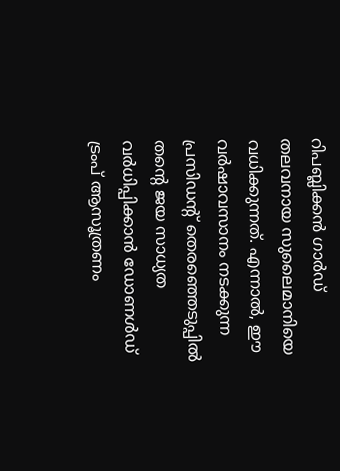റിപബ്ലിക്കൻ ഗാർഡ് തലവനായ സുലൈമാനിയെ വധിക്കുന്നത്. എന്നാൽ, ഈ വർഷാവസാനം നടക്കുന്ന പ്രസിഡന്‍റ് തെരഞ്ഞെടുപ്പിൽ തന്‍റെ ജയ സാധ്യത വർധിപ്പിക്കാൻ ഡോണൾഡ് ട്രംപ് ആസൂത്രണം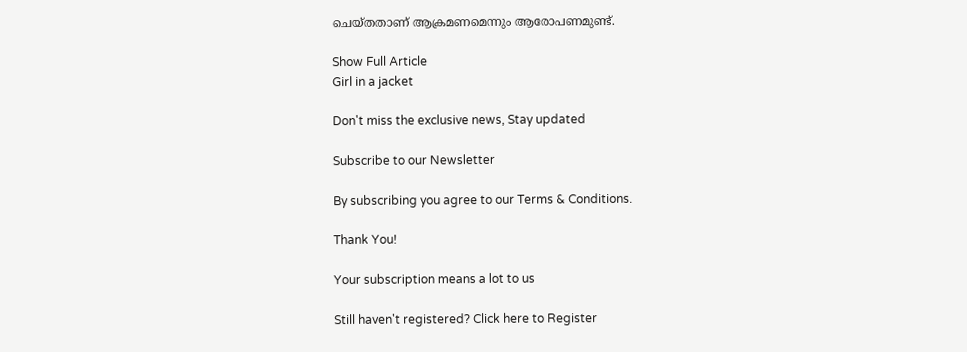ചെയ്തതാണ് ആക്രമണമെന്നും ആരോപണമുണ്ട്.

Show Full Article
Girl in a jacket

Don't miss the exclusive news, Stay updated

Subscribe to our Newsletter

By subscribing you agree to our Terms & Conditions.

Thank You!

Your subscription means a lot to us

Still haven't registered? Click here to Register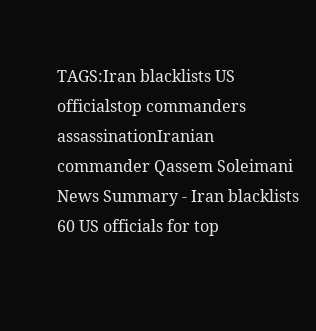TAGS:Iran blacklists US officialstop commanders assassinationIranian commander Qassem Soleimani
News Summary - Iran blacklists 60 US officials for top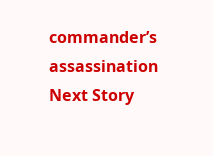commander’s assassination
Next Story